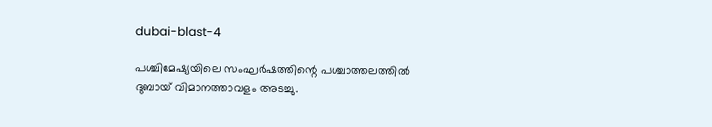dubai-blast-4

പശ്ചിമേഷ്യയിലെ സംഘര്‍ഷത്തിന്റെ പശ്ചാത്തലത്തില്‍ ദുബായ് വിമാനത്താവളം അടച്ചു.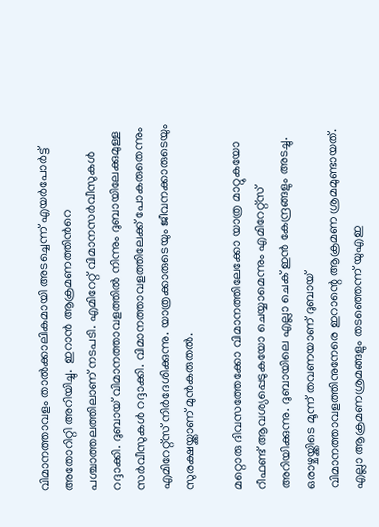വിമാനത്താവളം താല്‍ക്കാലികമായി അടച്ചെന്ന് എയര്‍പോര്‍ട്ട് അതോറിറ്റി അറിയിച്ചു.  ഇറാന്‍ ആക്രമണത്തിന്‍റെ പശ്ചാത്തലത്തിലാണ് നടപടി. എമിറേറ്റ് വിമാനസര്‍വീസുകള്‍ റദ്ദാക്കി. ദുബായ് വിമാനത്താവളത്തില്‍ നിന്നും ദുബായിലേക്കുമുള്ള സര്‍വീസുകള്‍ റദ്ദാക്കി. വിമാനത്താവളത്തിലേക്ക് പോകരുതെന്നും എമിറേറ്റ്സ് നിര്‍ദേശിക്കുന്നു. യാത്രക്കാരുടെയും ജീവനക്കാരുടെയും സുരക്ഷയ്ക്കാണ് മുന്‍കരുതല്‍.

മറ്റൊരു ദിവസത്തേക്കോ വിമാനത്തിലേക്കോ യാത്ര മാറ്റുകയോ റീഫണ്ട് ആവശ്യപ്പെടുകയോ ചെയ്യാമെന്നും എമിറേറ്റ്സ് അറിയിക്കുന്നു. ദുബായിലെ എല്ലാ ചെക് ഇന്‍ കേന്ദ്രങ്ങളും അടച്ചു. ഒരാഴ്ചയ്ക്കിടെ മൂന്ന് തവണയാണ് ദുബായ് വിമാനത്താവളത്തിനുനേരെ ഇറാന്റെ ആക്രമണ ശ്രമമുണ്ടായത്. എല്ലാ ആക്രമണശ്രമങ്ങളും തടഞ്ഞെന്ന് യുഎഇ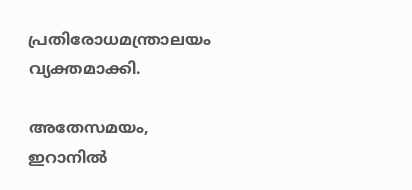പ്രതിരോധമന്ത്രാലയം വ്യക്തമാക്കി.

അതേസമയം, ഇറാനിൽ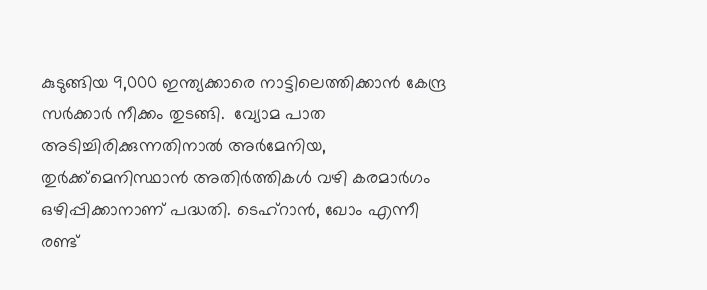കുടുങ്ങിയ 9,000 ഇന്ത്യക്കാരെ നാട്ടിലെത്തിക്കാൻ കേന്ദ്ര സർക്കാർ നീക്കം തുടങ്ങി.  വ്യോമ പാത അടിച്ചിരിക്കുന്നതിനാല്‍ അർമേനിയ, തുർക്ക്മെനിസ്ഥാൻ അതിർത്തികൾ വഴി കരമാർഗം ഒഴിപ്പിക്കാനാണ് പദ്ധതി. ടെഹ്റാന്‍, ഖോം എന്നീ രണ്ട്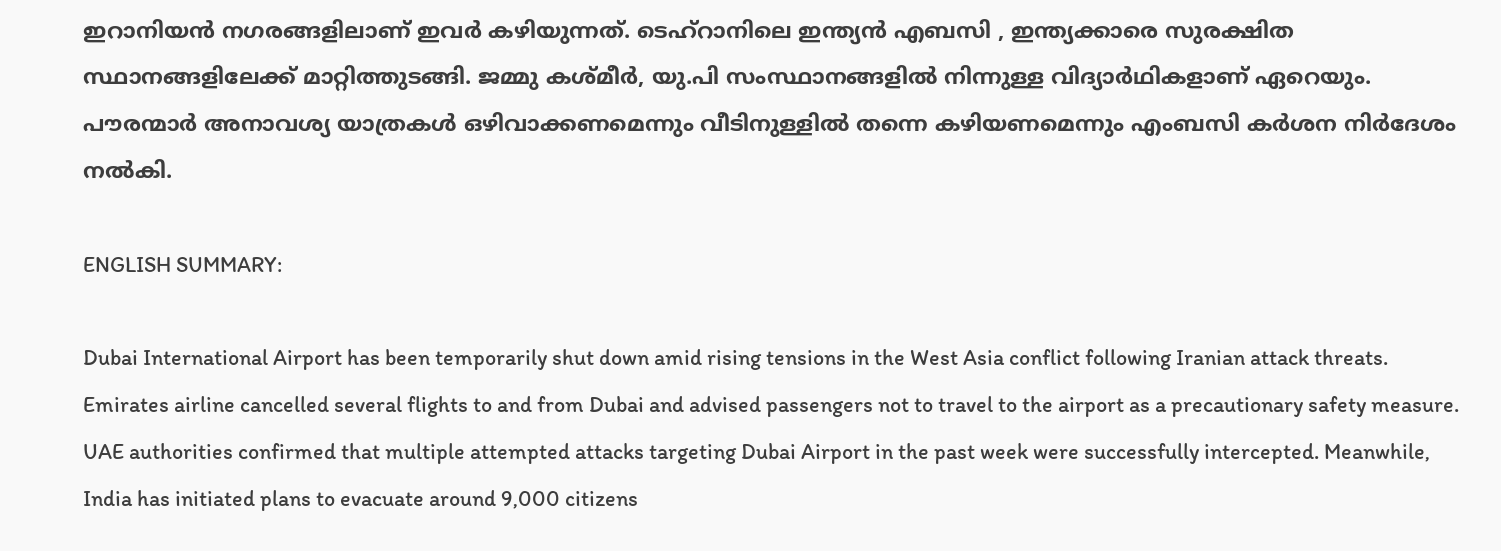ഇറാനിയൻ നഗരങ്ങളിലാണ് ഇവർ കഴിയുന്നത്. ടെഹ്റാനിലെ ഇന്ത്യന്‍ എബസി , ഇന്ത്യക്കാരെ സുരക്ഷിത സ്ഥാനങ്ങളിലേക്ക് മാറ്റിത്തുടങ്ങി. ജമ്മു കശ്മീര്‍, യു.പി സംസ്ഥാനങ്ങളില്‍ നിന്നുള്ള വിദ്യാര്‍ഥികളാണ് ഏറെയും. പൗരന്മാർ അനാവശ്യ യാത്രകൾ ഒഴിവാക്കണമെന്നും വീടിനുള്ളിൽ തന്നെ കഴിയണമെന്നും എംബസി കർശന നിർദേശം നല്‍കി.

ENGLISH SUMMARY:

Dubai International Airport has been temporarily shut down amid rising tensions in the West Asia conflict following Iranian attack threats. Emirates airline cancelled several flights to and from Dubai and advised passengers not to travel to the airport as a precautionary safety measure. UAE authorities confirmed that multiple attempted attacks targeting Dubai Airport in the past week were successfully intercepted. Meanwhile, India has initiated plans to evacuate around 9,000 citizens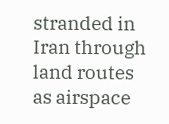stranded in Iran through land routes as airspace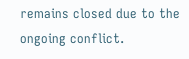remains closed due to the ongoing conflict.